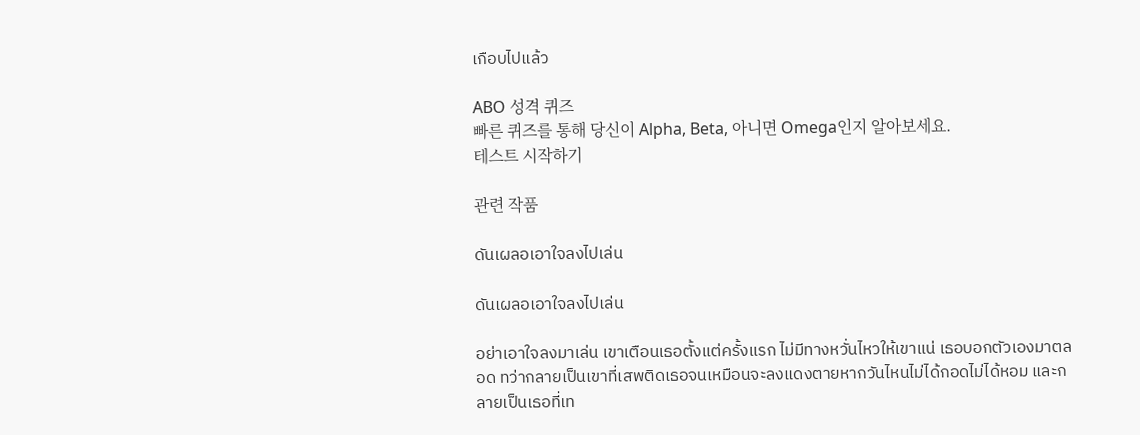เกือบไปแล้ว

ABO 성격 퀴즈
빠른 퀴즈를 통해 당신이 Alpha, Beta, 아니면 Omega인지 알아보세요.
테스트 시작하기

관련 작품

ดันเผลอเอาใจลงไปเล่น

ดันเผลอเอาใจลงไปเล่น

อย่าเอาใจลงมาเล่น เขาเตือนเธอตั้งแต่ครั้งแรก ไม่มีทางหวั่นไหวให้เขาแน่ เธอบอกตัวเองมาตลอด ทว่ากลายเป็นเขาที่เสพติดเธอจนเหมือนจะลงแดงตายหากวันไหนไม่ได้กอดไม่ได้หอม และกลายเป็นเธอที่เท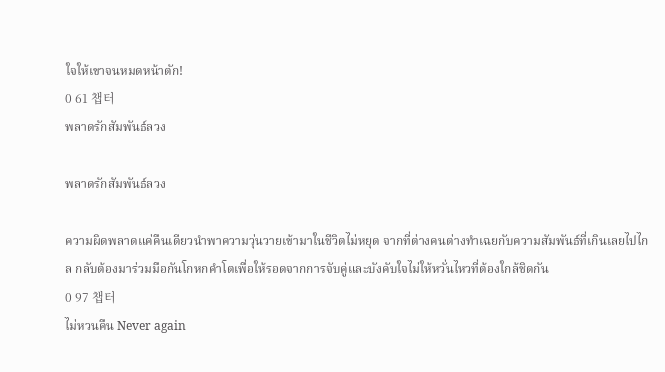ใจให้เขาจนหมดหน้าตัก!
0 61 챕터
พลาดรักสัมพันธ์ลวง

พลาดรักสัมพันธ์ลวง

ความผิดพลาดแค่คืนเดียวนำพาความวุ่นวายเข้ามาในชีวิตไม่หยุด จากที่ต่างคนต่างทำเฉยกับความสัมพันธ์ที่เกินเลยไปไกล กลับต้องมาร่วมมือกันโกหกคำโตเพื่อให้รอดจากการจับคู่และบังคับใจไม่ให้หวั่นไหวที่ต้องใกล้ชิดกัน
0 97 챕터
ไม่หวนคืน Never again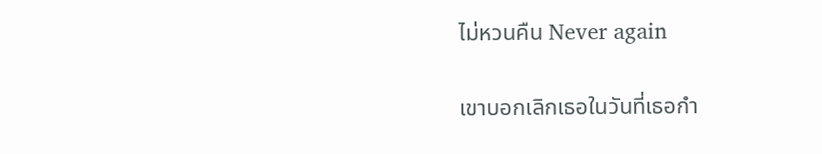ไม่หวนคืน Never again

เขาบอกเลิกเธอในวันที่เธอกำ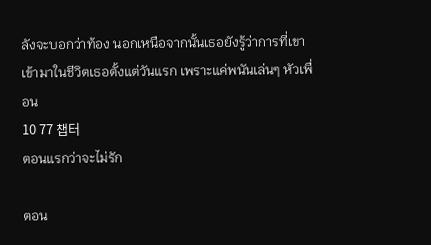ลังจะบอกว่าท้อง นอกเหนือจากนั้นเธอยังรู้ว่าการที่เขาเข้ามาในชีวิตเธอตั้งแต่วันแรก เพราะแค่พนันเล่นๆ หัวเพื่อน
10 77 챕터
ตอนแรกว่าจะไม่รัก

ตอน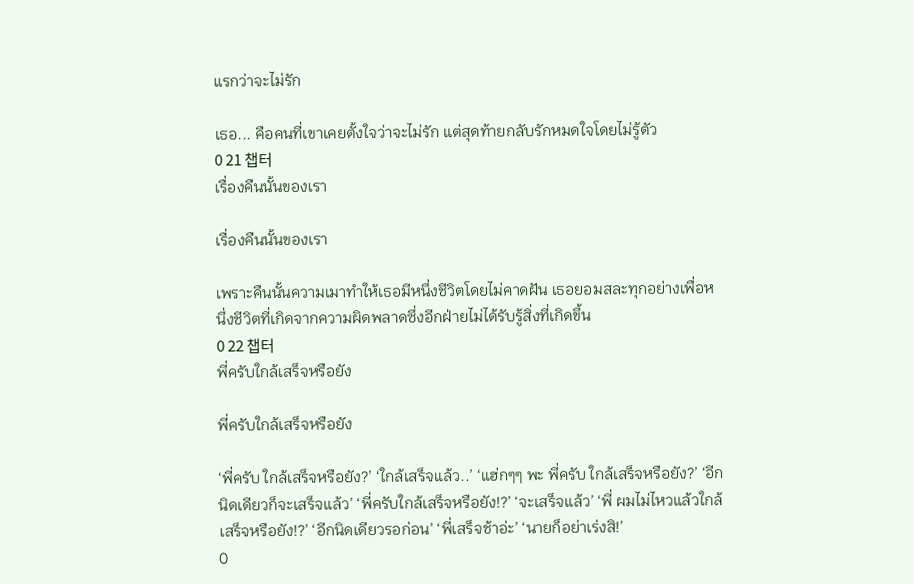แรกว่าจะไม่รัก

เธอ... คือคนที่เขาเคยตั้งใจว่าจะไม่รัก แต่สุดท้ายกลับรักหมดใจโดยไม่รู้ตัว
0 21 챕터
เรื่องคืนนั้นของเรา

เรื่องคืนนั้นของเรา

เพราะคืนนั้นความเมาทำให้เธอมีหนึ่งชีวิตโดยไม่คาดฝัน เธอยอมสละทุกอย่างเพื่อหนึ่งชีวิตที่เกิดจากความผิดพลาดซึ่งอีกฝ่ายไม่ได้รับรู้สิ่งที่เกิดขึ้น
0 22 챕터
พี่ครับใกล้เสร็จหรือยัง

พี่ครับใกล้เสร็จหรือยัง

‘พี่ครับ ใกล้เสร็จหรือยัง?’ ‘ใกล้เสร็จแล้ว..’ ‘แฮ่กๆๆ พะ พี่ครับ ใกล้เสร็จหรือยัง?’ ‘อีกนิดเดียวก็จะเสร็จแล้ว’ ‘พี่ครับใกล้เสร็จหรือยัง!?’ ‘จะเสร็จแล้ว’ ‘พี่ ผมไม่ไหวแล้วใกล้เสร็จหรือยัง!?’ ‘อีกนิดเดียวรอก่อน’ ‘พี่เสร็จช้าอ่ะ’ ‘นายก็อย่าเร่งสิ!’
0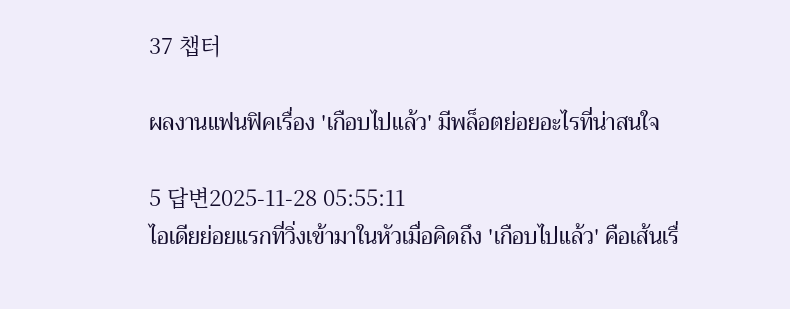37 챕터

ผลงานแฟนฟิคเรื่อง 'เกือบไปแล้ว' มีพล็อตย่อยอะไรที่น่าสนใจ

5 답변2025-11-28 05:55:11
ไอเดียย่อยแรกที่วิ่งเข้ามาในหัวเมื่อคิดถึง 'เกือบไปแล้ว' คือเส้นเรื่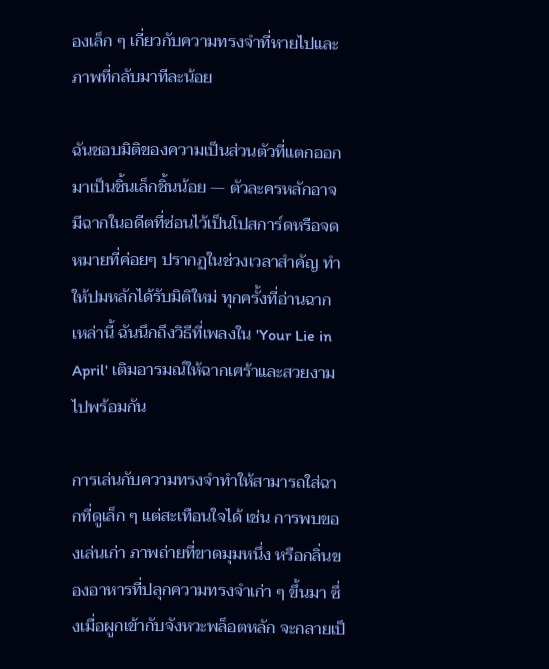องเล็ก ๆ เกี่ยวกับความทรงจำที่หายไปและภาพที่กลับมาทีละน้อย

ฉันชอบมิติของความเป็นส่วนตัวที่แตกออกมาเป็นชิ้นเล็กชิ้นน้อย — ตัวละครหลักอาจมีฉากในอดีตที่ซ่อนไว้เป็นโปสการ์ดหรือจดหมายที่ค่อยๆ ปรากฏในช่วงเวลาสำคัญ ทำให้ปมหลักได้รับมิติใหม่ ทุกครั้งที่อ่านฉากเหล่านี้ ฉันนึกถึงวิธีที่เพลงใน 'Your Lie in April' เติมอารมณ์ให้ฉากเศร้าและสวยงามไปพร้อมกัน

การเล่นกับความทรงจำทำให้สามารถใส่ฉากที่ดูเล็ก ๆ แต่สะเทือนใจได้ เช่น การพบของเล่นเก่า ภาพถ่ายที่ขาดมุมหนึ่ง หรือกลิ่นของอาหารที่ปลุกความทรงจำเก่า ๆ ขึ้นมา ซึ่งเมื่อผูกเข้ากับจังหวะพล็อตหลัก จะกลายเป็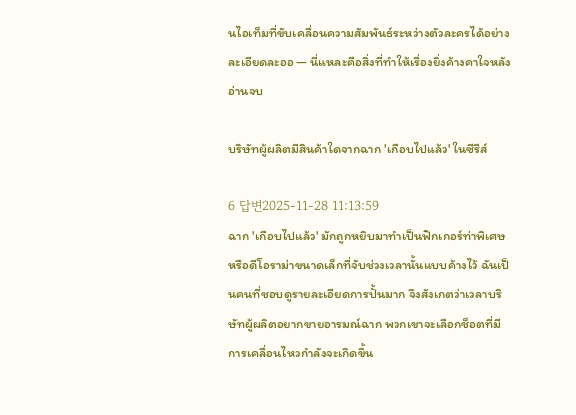นไอเท็มที่ขับเคลื่อนความสัมพันธ์ระหว่างตัวละครได้อย่างละเอียดละออ — นี่แหละคือสิ่งที่ทำให้เรื่องยิ่งค้างคาใจหลังอ่านจบ

บริษัทผู้ผลิตมีสินค้าใดจากฉาก 'เกือบไปแล้ว' ในซีรีส์

6 답변2025-11-28 11:13:59
ฉาก 'เกือบไปแล้ว' มักถูกหยิบมาทำเป็นฟิกเกอร์ท่าพิเศษหรือดีโอราม่าขนาดเล็กที่จับช่วงเวลานั้นแบบค้างไว้ ฉันเป็นคนที่ชอบดูรายละเอียดการปั้นมาก จึงสังเกตว่าเวลาบริษัทผู้ผลิตอยากขายอารมณ์ฉาก พวกเขาจะเลือกช็อตที่มีการเคลื่อนไหวกำลังจะเกิดขึ้น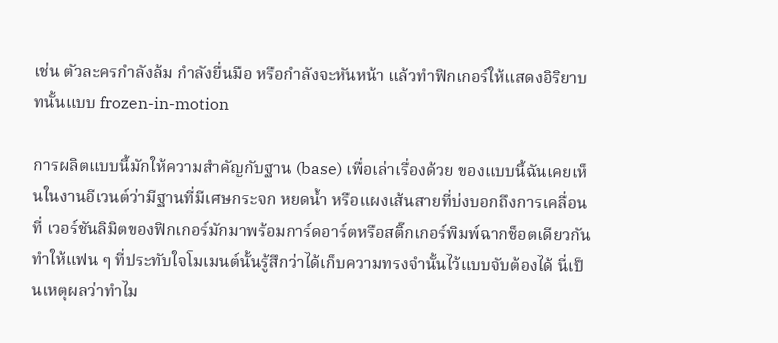เช่น ตัวละครกำลังล้ม กำลังยื่นมือ หรือกำลังจะหันหน้า แล้วทำฟิกเกอร์ให้แสดงอิริยาบทนั้นแบบ frozen-in-motion

การผลิตแบบนี้มักให้ความสำคัญกับฐาน (base) เพื่อเล่าเรื่องด้วย ของแบบนี้ฉันเคยเห็นในงานอีเวนต์ว่ามีฐานที่มีเศษกระจก หยดน้ำ หรือแผงเส้นสายที่บ่งบอกถึงการเคลื่อนที่ เวอร์ชันลิมิตของฟิกเกอร์มักมาพร้อมการ์ดอาร์ตหรือสติ๊กเกอร์พิมพ์ฉากช็อตเดียวกัน ทำให้แฟน ๆ ที่ประทับใจโมเมนต์นั้นรู้สึกว่าได้เก็บความทรงจำนั้นไว้แบบจับต้องได้ นี่เป็นเหตุผลว่าทำไม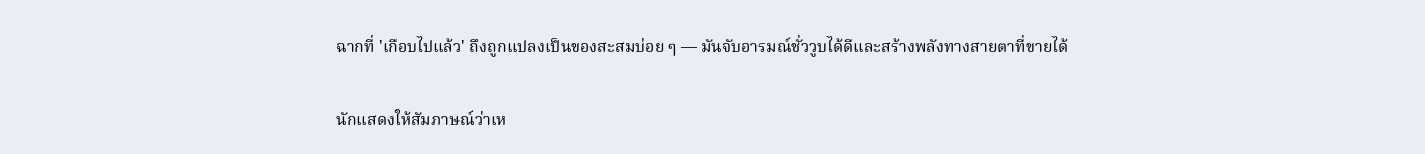ฉากที่ 'เกือบไปแล้ว' ถึงถูกแปลงเป็นของสะสมบ่อย ๆ — มันจับอารมณ์ชั่ววูบได้ดีและสร้างพลังทางสายตาที่ขายได้

นักแสดงให้สัมภาษณ์ว่าเห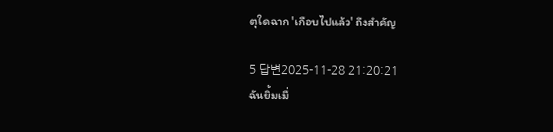ตุใดฉาก 'เกือบไปแล้ว' ถึงสำคัญ

5 답변2025-11-28 21:20:21
ฉันยิ้มเมื่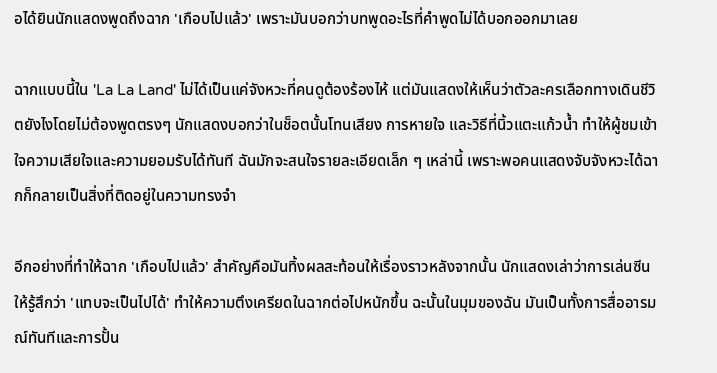อได้ยินนักแสดงพูดถึงฉาก 'เกือบไปแล้ว' เพราะมันบอกว่าบทพูดอะไรที่คำพูดไม่ได้บอกออกมาเลย

ฉากแบบนี้ใน 'La La Land' ไม่ได้เป็นแค่จังหวะที่คนดูต้องร้องไห้ แต่มันแสดงให้เห็นว่าตัวละครเลือกทางเดินชีวิตยังไงโดยไม่ต้องพูดตรงๆ นักแสดงบอกว่าในช็อตนั้นโทนเสียง การหายใจ และวิธีที่นิ้วแตะแก้วน้ำ ทำให้ผู้ชมเข้าใจความเสียใจและความยอมรับได้ทันที ฉันมักจะสนใจรายละเอียดเล็ก ๆ เหล่านี้ เพราะพอคนแสดงจับจังหวะได้ฉากก็กลายเป็นสิ่งที่ติดอยู่ในความทรงจำ

อีกอย่างที่ทำให้ฉาก 'เกือบไปแล้ว' สำคัญคือมันทิ้งผลสะท้อนให้เรื่องราวหลังจากนั้น นักแสดงเล่าว่าการเล่นซีนให้รู้สึกว่า 'แทบจะเป็นไปได้' ทำให้ความตึงเครียดในฉากต่อไปหนักขึ้น ฉะนั้นในมุมของฉัน มันเป็นทั้งการสื่ออารมณ์ทันทีและการปั้น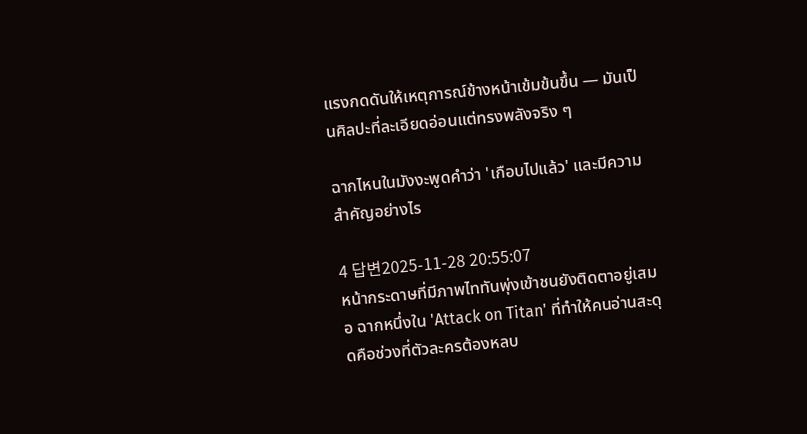แรงกดดันให้เหตุการณ์ข้างหน้าเข้มข้นขึ้น — มันเป็นศิลปะที่ละเอียดอ่อนแต่ทรงพลังจริง ๆ

ฉากไหนในมังงะพูดคำว่า 'เกือบไปแล้ว' และมีความสำคัญอย่างไร

4 답변2025-11-28 20:55:07
หน้ากระดาษที่มีภาพไททันพุ่งเข้าชนยังติดตาอยู่เสมอ ฉากหนึ่งใน 'Attack on Titan' ที่ทำให้คนอ่านสะดุดคือช่วงที่ตัวละครต้องหลบ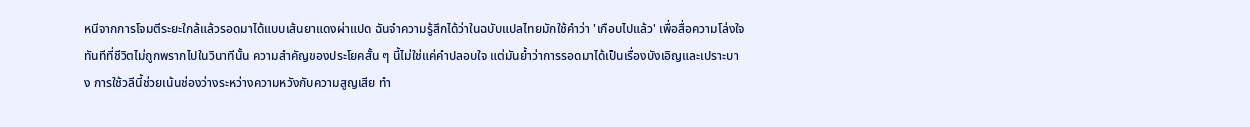หนีจากการโจมตีระยะใกล้แล้วรอดมาได้แบบเส้นยาแดงผ่าแปด ฉันจำความรู้สึกได้ว่าในฉบับแปลไทยมักใช้คำว่า 'เกือบไปแล้ว' เพื่อสื่อความโล่งใจทันทีที่ชีวิตไม่ถูกพรากไปในวินาทีนั้น ความสำคัญของประโยคสั้น ๆ นี้ไม่ใช่แค่คำปลอบใจ แต่มันย้ำว่าการรอดมาได้เป็นเรื่องบังเอิญและเปราะบาง การใช้วลีนี้ช่วยเน้นช่องว่างระหว่างความหวังกับความสูญเสีย ทำ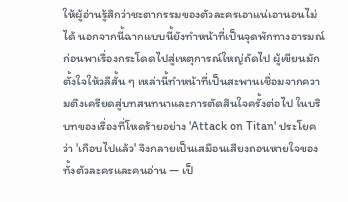ให้ผู้อ่านรู้สึกว่าชะตากรรมของตัวละครเอาแน่เอานอนไม่ได้ นอกจากนี้ฉากแบบนี้ยังทำหน้าที่เป็นจุดพักทางอารมณ์ก่อนพาเรื่องกระโดดไปสู่เหตุการณ์ใหญ่ถัดไป ผู้เขียนมักตั้งใจให้วลีสั้น ๆ เหล่านี้ทำหน้าที่เป็นสะพานเชื่อมจากความตึงเครียดสู่บทสนทนาและการตัดสินใจครั้งต่อไป ในบริบทของเรื่องที่โหดร้ายอย่าง 'Attack on Titan' ประโยคว่า 'เกือบไปแล้ว' จึงกลายเป็นเสมือนเสียงถอนหายใจของทั้งตัวละครและคนอ่าน — เป็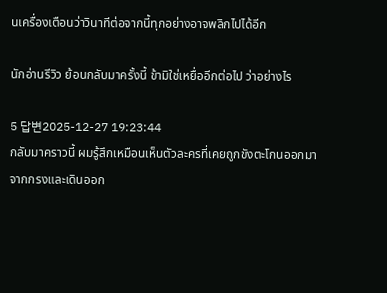นเครื่องเตือนว่าวินาทีต่อจากนี้ทุกอย่างอาจพลิกไปได้อีก

นักอ่านรีวิว ย้อนกลับมาครั้งนี้ ข้ามิใช่เหยื่ออีกต่อไป ว่าอย่างไร

5 답변2025-12-27 19:23:44
กลับมาคราวนี้ ผมรู้สึกเหมือนเห็นตัวละครที่เคยถูกขังตะโกนออกมาจากกรงและเดินออก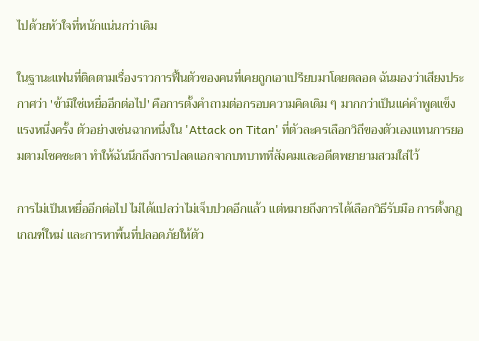ไปด้วยหัวใจที่หนักแน่นกว่าเดิม

ในฐานะแฟนที่ติดตามเรื่องราวการฟื้นตัวของคนที่เคยถูกเอาเปรียบมาโดยตลอด ฉันมองว่าเสียงประกาศว่า 'ข้ามิใช่เหยื่ออีกต่อไป' คือการตั้งคำถามต่อกรอบความคิดเดิม ๆ มากกว่าเป็นแค่คำพูดแข็งแรงหนึ่งครั้ง ตัวอย่างเช่นฉากหนึ่งใน 'Attack on Titan' ที่ตัวละครเลือกวิถีของตัวเองแทนการยอมตามโชคชะตา ทำให้ฉันนึกถึงการปลดแอกจากบทบาทที่สังคมและอดีตพยายามสวมใส่ไว้

การไม่เป็นเหยื่ออีกต่อไป ไม่ได้แปลว่าไม่เจ็บปวดอีกแล้ว แต่หมายถึงการได้เลือกวิธีรับมือ การตั้งกฎเกณฑ์ใหม่ และการหาพื้นที่ปลอดภัยให้ตัว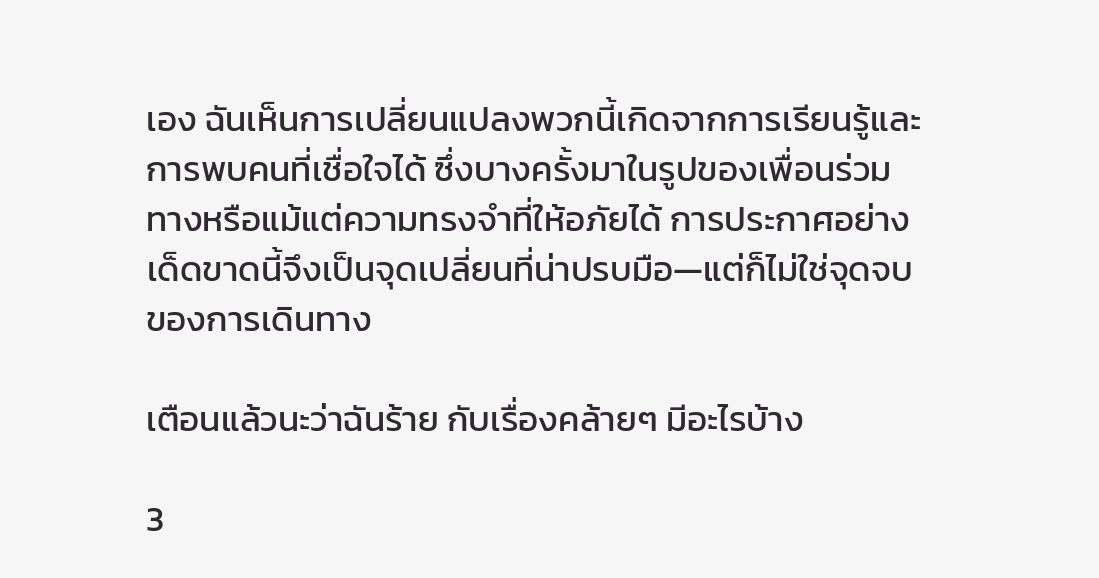เอง ฉันเห็นการเปลี่ยนแปลงพวกนี้เกิดจากการเรียนรู้และการพบคนที่เชื่อใจได้ ซึ่งบางครั้งมาในรูปของเพื่อนร่วมทางหรือแม้แต่ความทรงจำที่ให้อภัยได้ การประกาศอย่างเด็ดขาดนี้จึงเป็นจุดเปลี่ยนที่น่าปรบมือ—แต่ก็ไม่ใช่จุดจบของการเดินทาง

เตือนแล้วนะว่าฉันร้าย กับเรื่องคล้ายๆ มีอะไรบ้าง

3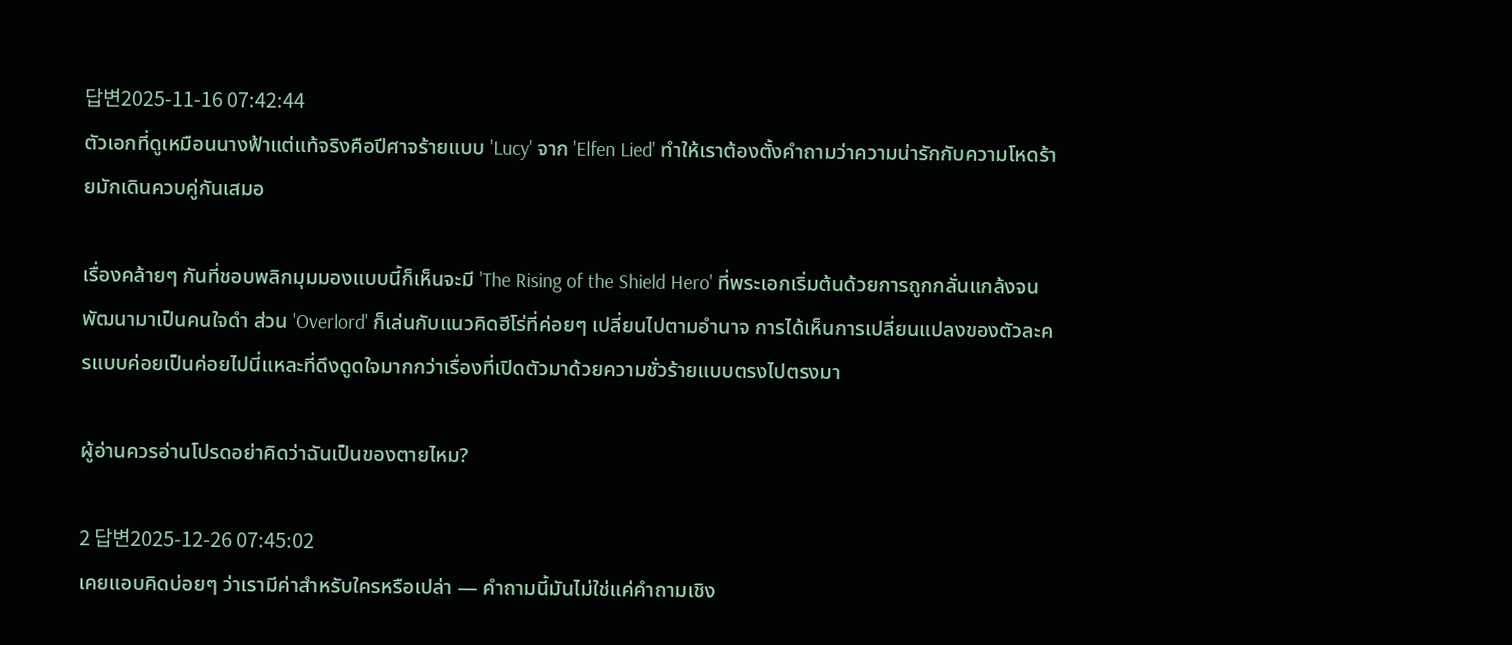답변2025-11-16 07:42:44
ตัวเอกที่ดูเหมือนนางฟ้าแต่แท้จริงคือปีศาจร้ายแบบ 'Lucy' จาก 'Elfen Lied' ทำให้เราต้องตั้งคำถามว่าความน่ารักกับความโหดร้ายมักเดินควบคู่กันเสมอ

เรื่องคล้ายๆ กันที่ชอบพลิกมุมมองแบบนี้ก็เห็นจะมี 'The Rising of the Shield Hero' ที่พระเอกเริ่มต้นด้วยการถูกกลั่นแกล้งจนพัฒนามาเป็นคนใจดำ ส่วน 'Overlord' ก็เล่นกับแนวคิดฮีโร่ที่ค่อยๆ เปลี่ยนไปตามอำนาจ การได้เห็นการเปลี่ยนแปลงของตัวละครแบบค่อยเป็นค่อยไปนี่แหละที่ดึงดูดใจมากกว่าเรื่องที่เปิดตัวมาด้วยความชั่วร้ายแบบตรงไปตรงมา

ผู้อ่านควรอ่านโปรดอย่าคิดว่าฉันเป็นของตายไหม?

2 답변2025-12-26 07:45:02
เคยแอบคิดบ่อยๆ ว่าเรามีค่าสำหรับใครหรือเปล่า — คำถามนี้มันไม่ใช่แค่คำถามเชิง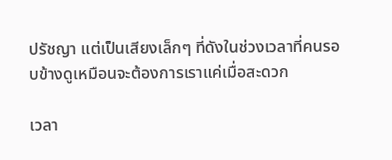ปรัชญา แต่เป็นเสียงเล็กๆ ที่ดังในช่วงเวลาที่คนรอบข้างดูเหมือนจะต้องการเราแค่เมื่อสะดวก

เวลา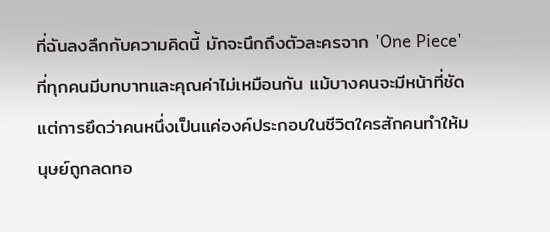ที่ฉันลงลึกกับความคิดนี้ มักจะนึกถึงตัวละครจาก 'One Piece' ที่ทุกคนมีบทบาทและคุณค่าไม่เหมือนกัน แม้บางคนจะมีหน้าที่ชัด แต่การยึดว่าคนหนึ่งเป็นแค่องค์ประกอบในชีวิตใครสักคนทำให้มนุษย์ถูกลดทอ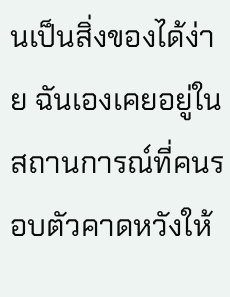นเป็นสิ่งของได้ง่าย ฉันเองเคยอยู่ในสถานการณ์ที่คนรอบตัวคาดหวังให้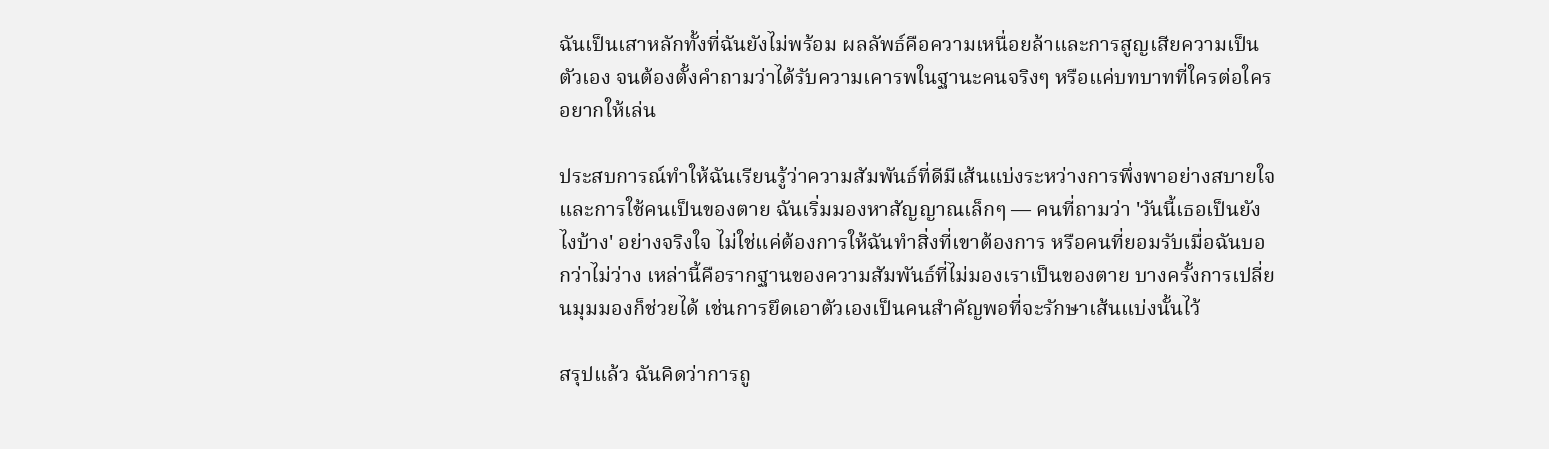ฉันเป็นเสาหลักทั้งที่ฉันยังไม่พร้อม ผลลัพธ์คือความเหนื่อยล้าและการสูญเสียความเป็นตัวเอง จนต้องตั้งคำถามว่าได้รับความเคารพในฐานะคนจริงๆ หรือแค่บทบาทที่ใครต่อใครอยากให้เล่น

ประสบการณ์ทำให้ฉันเรียนรู้ว่าความสัมพันธ์ที่ดีมีเส้นแบ่งระหว่างการพึ่งพาอย่างสบายใจและการใช้คนเป็นของตาย ฉันเริ่มมองหาสัญญาณเล็กๆ — คนที่ถามว่า 'วันนี้เธอเป็นยังไงบ้าง' อย่างจริงใจ ไม่ใช่แค่ต้องการให้ฉันทำสิ่งที่เขาต้องการ หรือคนที่ยอมรับเมื่อฉันบอกว่าไม่ว่าง เหล่านี้คือรากฐานของความสัมพันธ์ที่ไม่มองเราเป็นของตาย บางครั้งการเปลี่ยนมุมมองก็ช่วยได้ เช่นการยึดเอาตัวเองเป็นคนสำคัญพอที่จะรักษาเส้นแบ่งนั้นไว้

สรุปแล้ว ฉันคิดว่าการถู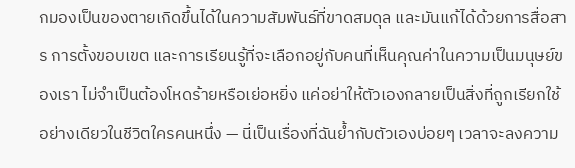กมองเป็นของตายเกิดขึ้นได้ในความสัมพันธ์ที่ขาดสมดุล และมันแก้ได้ด้วยการสื่อสาร การตั้งขอบเขต และการเรียนรู้ที่จะเลือกอยู่กับคนที่เห็นคุณค่าในความเป็นมนุษย์ของเรา ไม่จำเป็นต้องโหดร้ายหรือเย่อหยิ่ง แค่อย่าให้ตัวเองกลายเป็นสิ่งที่ถูกเรียกใช้อย่างเดียวในชีวิตใครคนหนึ่ง — นี่เป็นเรื่องที่ฉันย้ำกับตัวเองบ่อยๆ เวลาจะลงความ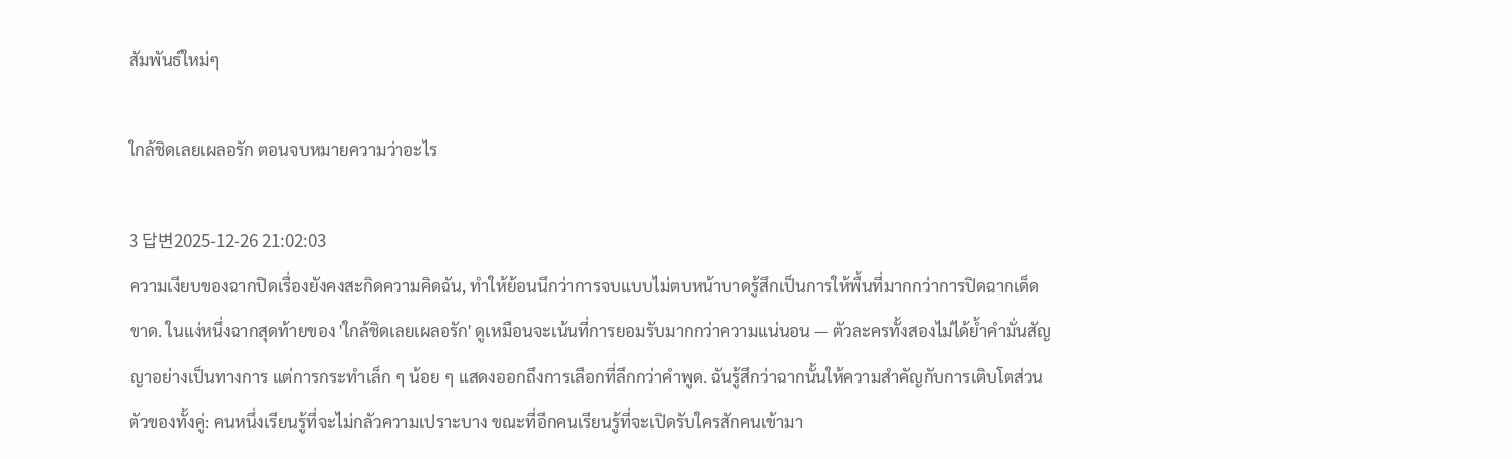สัมพันธ์ใหม่ๆ

ใกล้ชิดเลยเผลอรัก ตอนจบหมายความว่าอะไร

3 답변2025-12-26 21:02:03
ความเงียบของฉากปิดเรื่องยังคงสะกิดความคิดฉัน, ทำให้ย้อนนึกว่าการจบแบบไม่ตบหน้าบาดรู้สึกเป็นการให้พื้นที่มากกว่าการปิดฉากเด็ดขาด. ในแง่หนึ่งฉากสุดท้ายของ 'ใกล้ชิดเลยเผลอรัก' ดูเหมือนจะเน้นที่การยอมรับมากกว่าความแน่นอน — ตัวละครทั้งสองไม่ได้ย้ำคำมั่นสัญญาอย่างเป็นทางการ แต่การกระทำเล็ก ๆ น้อย ๆ แสดงออกถึงการเลือกที่ลึกกว่าคำพูด. ฉันรู้สึกว่าฉากนั้นให้ความสำคัญกับการเติบโตส่วนตัวของทั้งคู่: คนหนึ่งเรียนรู้ที่จะไม่กลัวความเปราะบาง ขณะที่อีกคนเรียนรู้ที่จะเปิดรับใครสักคนเข้ามา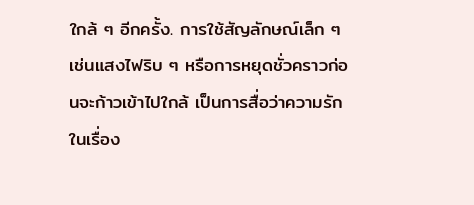ใกล้ ๆ อีกครั้ง. การใช้สัญลักษณ์เล็ก ๆ เช่นแสงไฟริบ ๆ หรือการหยุดชั่วคราวก่อนจะก้าวเข้าไปใกล้ เป็นการสื่อว่าความรักในเรื่อง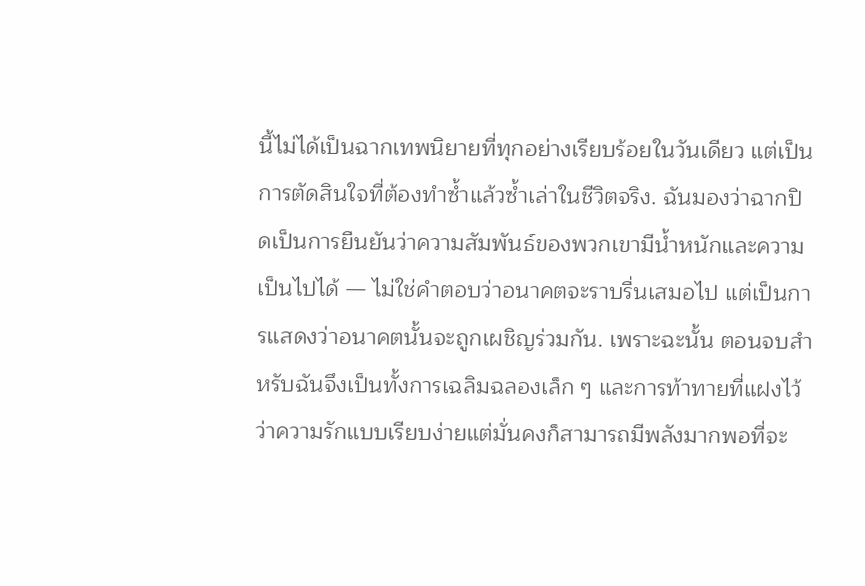นี้ไม่ได้เป็นฉากเทพนิยายที่ทุกอย่างเรียบร้อยในวันเดียว แต่เป็นการตัดสินใจที่ต้องทำซ้ำแล้วซ้ำเล่าในชีวิตจริง. ฉันมองว่าฉากปิดเป็นการยืนยันว่าความสัมพันธ์ของพวกเขามีน้ำหนักและความเป็นไปได้ — ไม่ใช่คำตอบว่าอนาคตจะราบรื่นเสมอไป แต่เป็นการแสดงว่าอนาคตนั้นจะถูกเผชิญร่วมกัน. เพราะฉะนั้น ตอนจบสำหรับฉันจึงเป็นทั้งการเฉลิมฉลองเล็ก ๆ และการท้าทายที่แฝงไว้ ว่าความรักแบบเรียบง่ายแต่มั่นคงก็สามารถมีพลังมากพอที่จะ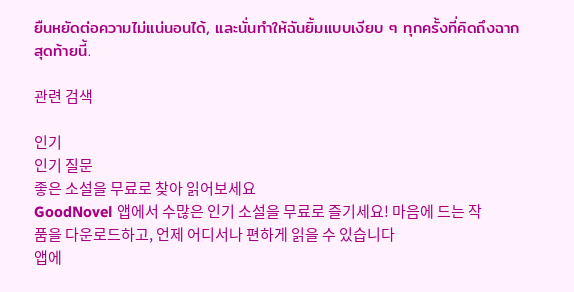ยืนหยัดต่อความไม่แน่นอนได้, และนั่นทำให้ฉันยิ้มแบบเงียบ ๆ ทุกครั้งที่คิดถึงฉากสุดท้ายนี้.

관련 검색

인기
인기 질문
좋은 소설을 무료로 찾아 읽어보세요
GoodNovel 앱에서 수많은 인기 소설을 무료로 즐기세요! 마음에 드는 작품을 다운로드하고, 언제 어디서나 편하게 읽을 수 있습니다
앱에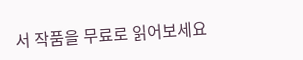서 작품을 무료로 읽어보세요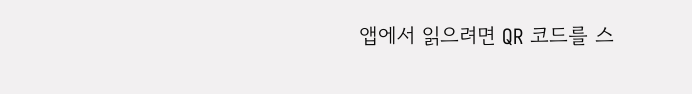앱에서 읽으려면 QR 코드를 스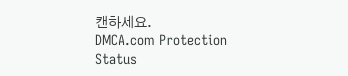캔하세요.
DMCA.com Protection Status